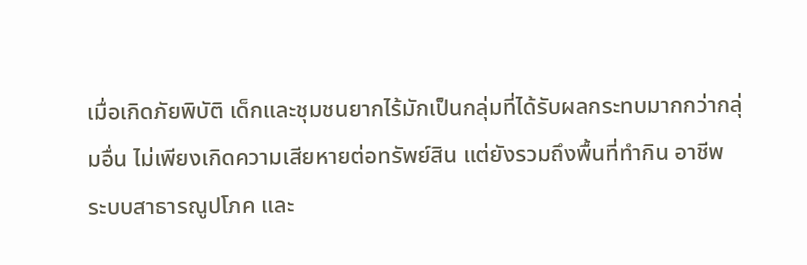เมื่อเกิดภัยพิบัติ เด็กและชุมชนยากไร้มักเป็นกลุ่มที่ได้รับผลกระทบมากกว่ากลุ่มอื่น ไม่เพียงเกิดความเสียหายต่อทรัพย์สิน แต่ยังรวมถึงพื้นที่ทำกิน อาชีพ ระบบสาธารณูปโภค และ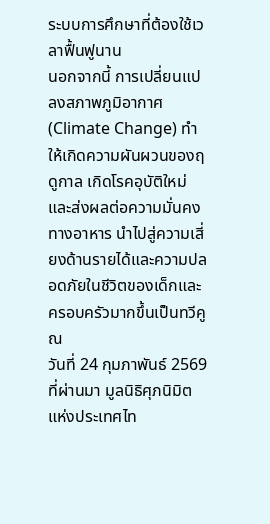ระบบการศึกษาที่ต้องใช้เวลาฟื้นฟูนาน
นอกจากนี้ การเปลี่ยนแปลงสภาพภูมิอากาศ (Climate Change) ทำให้เกิดความผันผวนของฤดูกาล เกิดโรคอุบัติใหม่ และส่งผลต่อความมั่นคงทางอาหาร นำไปสู่ความเสี่ยงด้านรายได้และความปลอดภัยในชีวิตของเด็กและครอบครัวมากขึ้นเป็นทวีคูณ
วันที่ 24 กุมภาพันธ์ 2569 ที่ผ่านมา มูลนิธิศุภนิมิตแห่งประเทศไท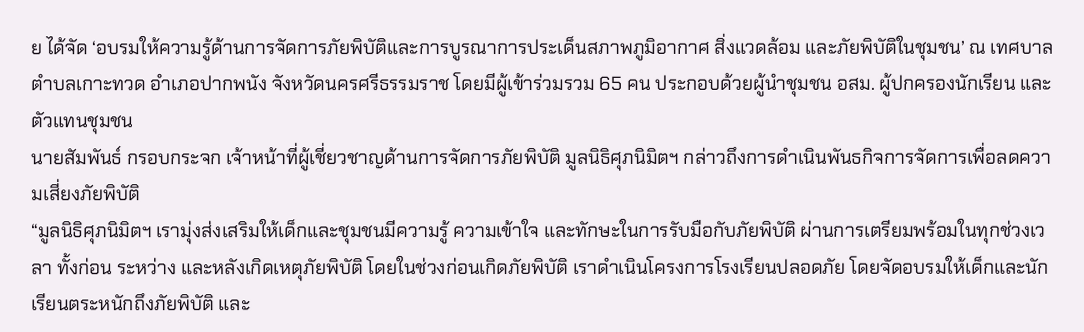ย ได้จัด ‘อบรมให้ความรู้ด้านการจัดการภัยพิบัติและการบูรณาการประเด็นสภาพภูมิอากาศ สิ่งแวดล้อม และภัยพิบัติในชุมชน’ ณ เทศบาลตำบลเกาะทวด อำเภอปากพนัง จังหวัดนครศรีธรรมราช โดยมีผู้เข้าร่วมรวม 65 คน ประกอบด้วยผู้นำชุมชน อสม. ผู้ปกครองนักเรียน และตัวแทนชุมชน
นายสัมพันธ์ กรอบกระจก เจ้าหน้าที่ผู้เชี่ยวชาญด้านการจัดการภัยพิบัติ มูลนิธิศุภนิมิตฯ กล่าวถึงการดำเนินพันธกิจการจัดการเพื่อลดความเสี่ยงภัยพิบัติ
“มูลนิธิศุภนิมิตฯ เรามุ่งส่งเสริมให้เด็กและชุมชนมีความรู้ ความเข้าใจ และทักษะในการรับมือกับภัยพิบัติ ผ่านการเตรียมพร้อมในทุกช่วงเวลา ทั้งก่อน ระหว่าง และหลังเกิดเหตุภัยพิบัติ โดยในช่วงก่อนเกิดภัยพิบัติ เราดำเนินโครงการโรงเรียนปลอดภัย โดยจัดอบรมให้เด็กและนักเรียนตระหนักถึงภัยพิบัติ และ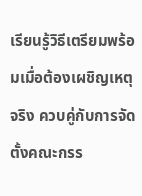เรียนรู้วิธีเตรียมพร้อมเมื่อต้องเผชิญเหตุจริง ควบคู่กับการจัดตั้งคณะกรร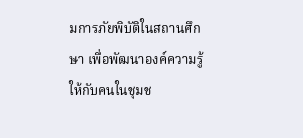มการภัยพิบัติในสถานศึกษา เพื่อพัฒนาองค์ความรู้ให้กับคนในชุมช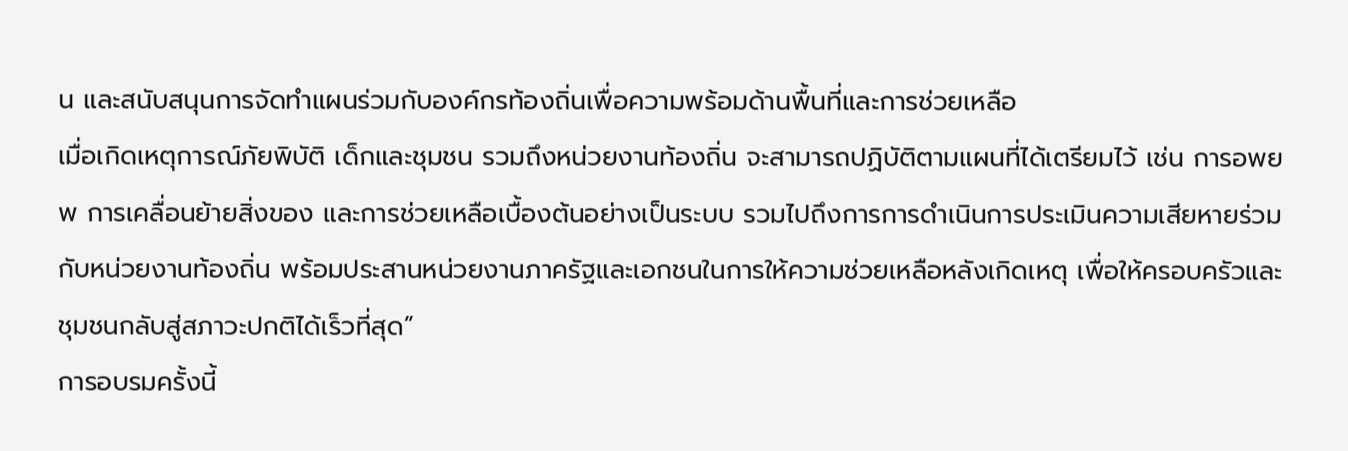น และสนับสนุนการจัดทำแผนร่วมกับองค์กรท้องถิ่นเพื่อความพร้อมด้านพื้นที่และการช่วยเหลือ
เมื่อเกิดเหตุการณ์ภัยพิบัติ เด็กและชุมชน รวมถึงหน่วยงานท้องถิ่น จะสามารถปฏิบัติตามแผนที่ได้เตรียมไว้ เช่น การอพยพ การเคลื่อนย้ายสิ่งของ และการช่วยเหลือเบื้องต้นอย่างเป็นระบบ รวมไปถึงการการดำเนินการประเมินความเสียหายร่วมกับหน่วยงานท้องถิ่น พร้อมประสานหน่วยงานภาครัฐและเอกชนในการให้ความช่วยเหลือหลังเกิดเหตุ เพื่อให้ครอบครัวและชุมชนกลับสู่สภาวะปกติได้เร็วที่สุด”
การอบรมครั้งนี้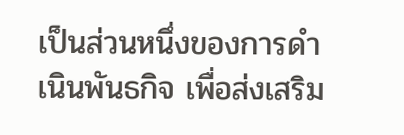เป็นส่วนหนึ่งของการดำเนินพันธกิจ เพื่อส่งเสริม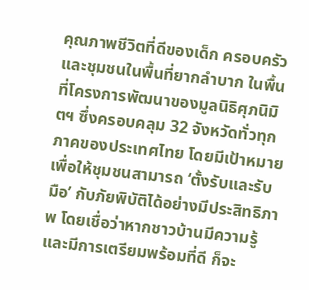คุณภาพชีวิตที่ดีของเด็ก ครอบครัว และชุมชนในพื้นที่ยากลำบาก ในพื้นที่โครงการพัฒนาของมูลนิธิศุภนิมิตฯ ซึ่งครอบคลุม 32 จังหวัดทั่วทุกภาคของประเทศไทย โดยมีเป้าหมายเพื่อให้ชุมชนสามารถ ‘ตั้งรับและรับมือ’ กับภัยพิบัติได้อย่างมีประสิทธิภาพ โดยเชื่อว่าหากชาวบ้านมีความรู้และมีการเตรียมพร้อมที่ดี ก็จะ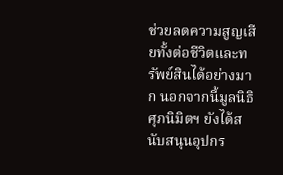ช่วยลดความสูญเสียทั้งต่อชีวิตและทรัพย์สินได้อย่างมาก นอกจากนี้มูลนิธิศุภนิมิตฯ ยังได้สนับสนุนอุปกร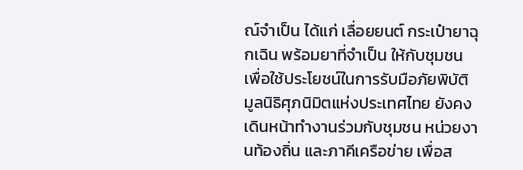ณ์จำเป็น ได้แก่ เลื่อยยนต์ กระเป๋ายาฉุกเฉิน พร้อมยาที่จำเป็น ให้กับชุมชนเพื่อใช้ประโยชน์ในการรับมือภัยพิบัติ
มูลนิธิศุภนิมิตแห่งประเทศไทย ยังคงเดินหน้าทำงานร่วมกับชุมชน หน่วยงานท้องถิ่น และภาคีเครือข่าย เพื่อส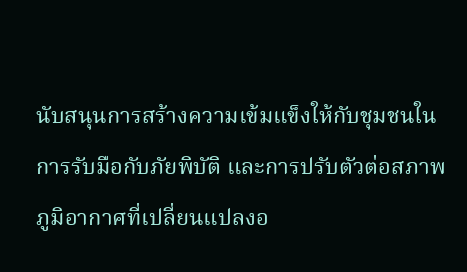นับสนุนการสร้างความเข้มแข็งให้กับชุมชนในการรับมือกับภัยพิบัติ และการปรับตัวต่อสภาพภูมิอากาศที่เปลี่ยนแปลงอ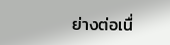ย่างต่อเนื่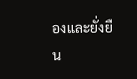องและยั่งยืน